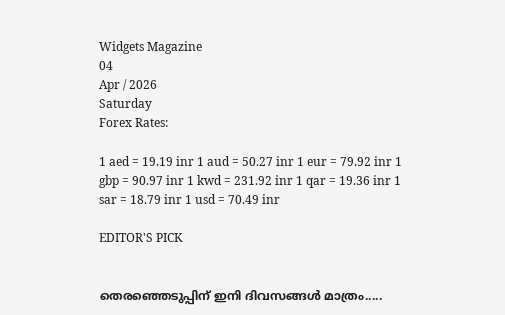Widgets Magazine
04
Apr / 2026
Saturday
Forex Rates:

1 aed = 19.19 inr 1 aud = 50.27 inr 1 eur = 79.92 inr 1 gbp = 90.97 inr 1 kwd = 231.92 inr 1 qar = 19.36 inr 1 sar = 18.79 inr 1 usd = 70.49 inr

EDITOR'S PICK


തെരഞ്ഞെടുപ്പിന് ഇനി ദിവസങ്ങൾ മാത്രം.....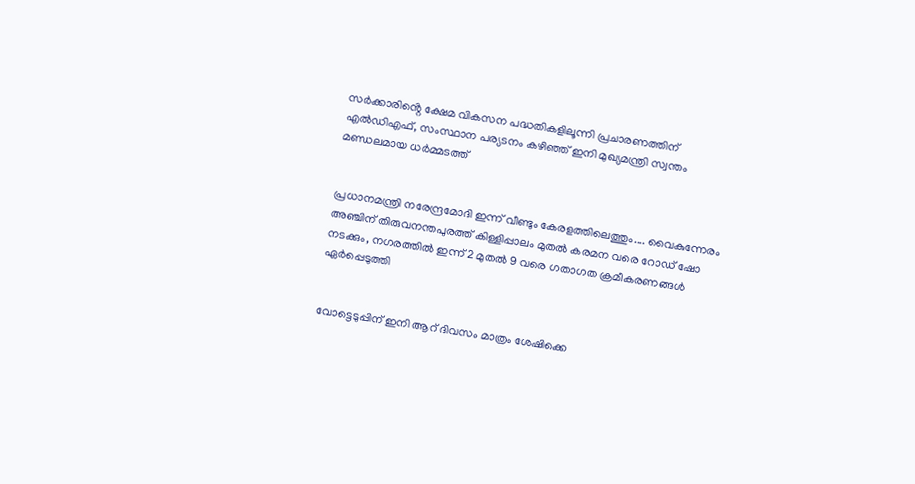സർക്കാരിൻ്റെ ക്ഷേമ വികസന പദ്ധതികളിലൂന്നി പ്രചാരണത്തിന് എൽഡിഎഫ്, സംസ്ഥാന പര്യടനം കഴിഞ്ഞ് ഇനി മുഖ്യമന്ത്രി സ്വന്തം മണ്ഡലമായ ധർമ്മടത്ത്


പ്രധാനമന്ത്രി നരേന്ദ്രമോദി ഇന്ന് വീണ്ടും കേരളത്തിലെത്തും.... വൈകുന്നേരം അഞ്ചിന് തിരുവനന്തപുരത്ത് കിള്ളിപ്പാലം മുതൽ കരമന വരെ റോഡ് ഷോ നടക്കും, നഗരത്തിൽ ഇന്ന് 2 മുതൽ 9 വരെ ഗതാഗത ക്രമീകരണങ്ങൾ ഏർപ്പെടുത്തി


വോട്ടെടുപ്പിന് ഇ‌നി ആറ് ദിവസം മാത്രം ശേഷിക്കെ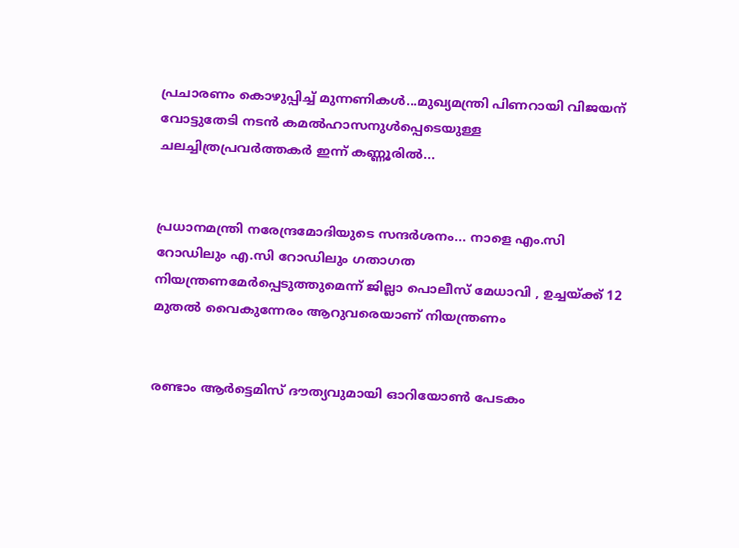പ്രചാരണം കൊഴുപ്പിച്ച് മുന്നണികള്‍...മുഖ്യമന്ത്രി പിണറായി വിജയന് വോട്ടുതേടി നടന്‍ കമല്‍ഹാസനുള്‍പ്പെടെയുള്ള ചലച്ചിത്രപ്രവർത്തകർ ഇന്ന് കണ്ണൂരില്‍...


പ്രധാനമന്ത്രി നരേന്ദ്രമോദിയുടെ സന്ദർശനം... നാളെ എം.സി റോഡിലും എ.സി റോഡിലും ഗതാഗത നിയന്ത്രണമേർപ്പെടുത്തുമെന്ന് ജില്ലാ പൊലീസ് മേധാവി , ഉച്ചയ്ക്ക് 12 മുതൽ വൈകുന്നേരം ആറുവരെയാണ് നിയന്ത്രണം


രണ്ടാം ആർട്ടെമിസ് ദൗത്യവുമായി ഓറിയോൺ പേടകം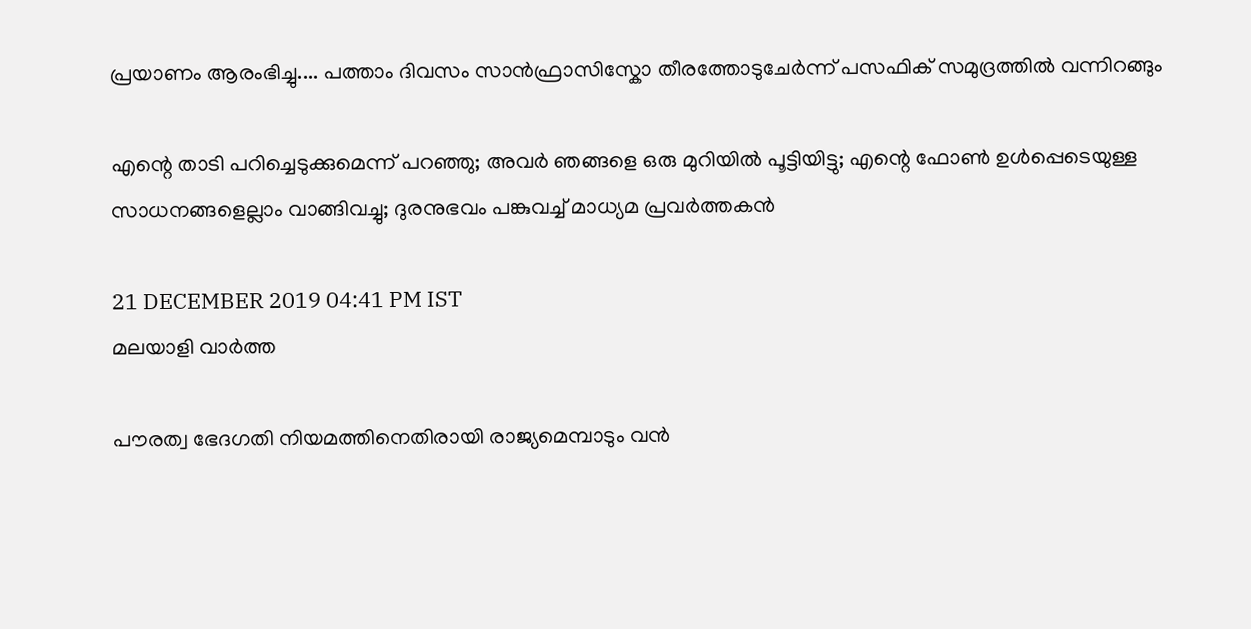പ്രയാണം ആരംഭിച്ചു.... പത്താം ദിവസം സാൻഫ്രാസിസ്കോ തീരത്തോടുചേർന്ന് പസഫിക് സമുദ്രത്തിൽ വന്നിറങ്ങും

എന്റെ താടി പറിച്ചെടുക്കുമെന്ന് പറഞ്ഞു; അവർ ഞങ്ങളെ ഒരു മുറിയിൽ പൂട്ടിയിട്ടു; എന്റെ ഫോൺ ഉൾപ്പെടെയുള്ള സാധനങ്ങളെല്ലാം വാങ്ങിവച്ചു; ദുരനുഭവം പങ്കുവച്ച് മാധ്യമ പ്രവർത്തകൻ

21 DECEMBER 2019 04:41 PM IST
മലയാളി വാര്‍ത്ത

പൗരത്വ ഭേദഗതി നിയമത്തിനെതിരായി രാജ്യമെമ്പാടും വൻ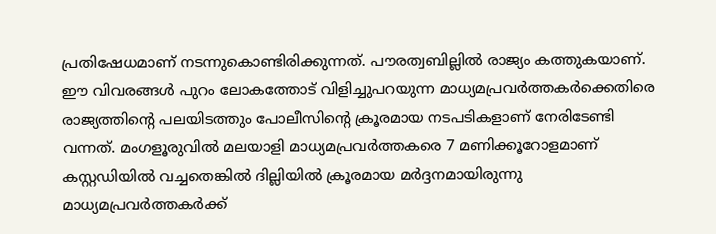പ്രതിഷേധമാണ് നടന്നുകൊണ്ടിരിക്കുന്നത്. പൗരത്വബില്ലിൽ രാജ്യം കത്തുകയാണ്. ഈ വിവരങ്ങൾ പുറം ലോകത്തോട് വിളിച്ചുപറയുന്ന മാധ്യമപ്രവര്‍ത്തകര്‍ക്കെതിരെ രാജ്യത്തിന്‍റെ പലയിടത്തും പോലീസിന്‍റെ ക്രൂരമായ നടപടികളാണ് നേരിടേണ്ടി വന്നത്. മംഗളൂരുവില്‍ മലയാളി മാധ്യമപ്രവര്‍ത്തകരെ 7 മണിക്കൂറോളമാണ് കസ്റ്റഡിയില്‍ വച്ചതെങ്കില്‍ ദില്ലിയില്‍ ക്രൂരമായ മര്‍ദ്ദനമായിരുന്നു മാധ്യമപ്രവര്‍ത്തകര്‍ക്ക്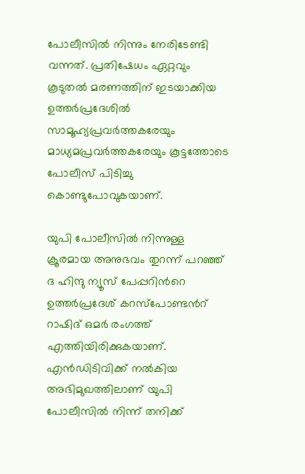പോലീസിൽ നിന്നും നേരിടേണ്ടി വന്നത്. പ്രതിഷേധം ഏറ്റവും കൂടുതല്‍ മരണത്തിന് ഇടയാക്കിയ ഉത്തര്‍പ്രദേശില്‍ സാമൂഹ്യപ്രവര്‍ത്തകരേയും മാധ്യമപ്രവര്‍ത്തകരേയും കൂട്ടത്തോടെ പോലീസ് പിടിച്ചു കൊണ്ടുപോവുകയാണ്.

യുപി പോലീസില്‍ നിന്നുള്ള ക്രൂരമായ അനുഭവം തുറന്ന് പറഞ്ഞ് ദ ഹിന്ദു ന്യൂസ് പേപ്പറിന്‍റെ ഉത്തര്‍പ്രദേശ് കറസ്പോണ്ടന്‍റ് റാഷിദ് ഒമര്‍ രംഗത്ത് എത്തിയിരിക്കുകയാണ്. എന്‍ഡിടിവിക്ക് നല്‍കിയ അഭിമുഖത്തിലാണ് യുപി പോലീസില്‍ നിന്ന് തനിക്ക്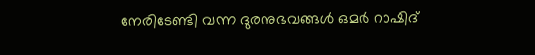നേരിടേണ്ടി വന്ന ദുരനുഭവങ്ങള്‍ ഒമര്‍ റാഷിദ്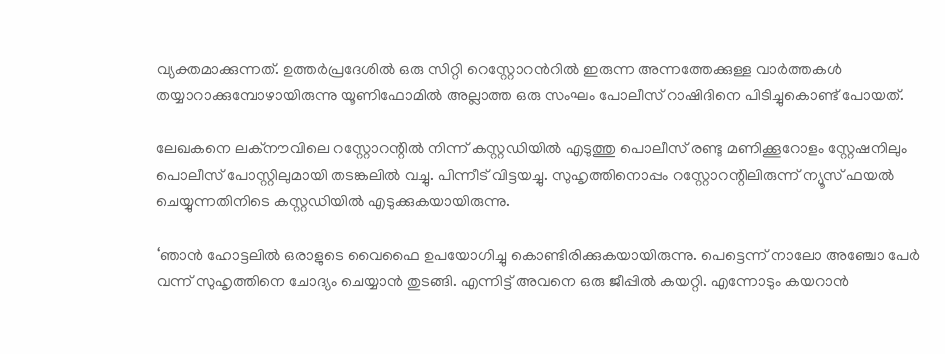വ്യക്തമാക്കുന്നത്. ഉത്തര്‍പ്രദേശില്‍ ഒരു സിറ്റി റെസ്റ്റോറന്‍റില്‍ ഇരുന്ന അന്നത്തേക്കുള്ള വാര്‍ത്തകള്‍ തയ്യാറാക്കുമ്പോഴായിരുന്നു യൂണിഫോമില്‍ അല്ലാത്ത ഒരു സംഘം പോലീസ് റാഷിദിനെ പിടിച്ചുകൊണ്ട് പോയത്.

ലേഖകനെ ലക്നൗവിലെ റസ്റ്റോറന്റിൽ നിന്ന് കസ്റ്റഡിയിൽ എടുത്തു പൊലീസ് രണ്ടു മണിക്കൂറോളം സ്റ്റേഷനിലും പൊലീസ് പോസ്റ്റിലുമായി തടങ്കലിൽ വച്ചു. പിന്നീട് വിട്ടയച്ചു. സുഹൃത്തിനൊപ്പം റസ്റ്റോറന്റിലിരുന്ന് ന്യൂസ് ഫയൽ ചെയ്യുന്നതിനിടെ കസ്റ്റഡിയിൽ എടുക്കുകയായിരുന്നു.

‘ഞാൻ ഹോട്ടലിൽ ഒരാളുടെ വൈഫൈ ഉപയോഗിച്ചു കൊണ്ടിരിക്കുകയായിരുന്നു. പെട്ടെന്ന് നാലോ അഞ്ചോ പേർ വന്ന് സുഹൃത്തിനെ ചോദ്യം ചെയ്യാൻ തുടങ്ങി. എന്നിട്ട് അവനെ ഒരു ജീപ്പിൽ കയറ്റി. എന്നോടും കയറാൻ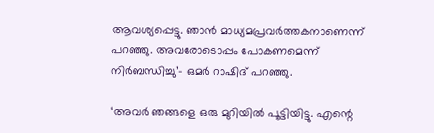ആവശ്യപ്പെട്ടു. ഞാൻ മാധ്യമപ്രവർത്തകനാണെന്ന് പറഞ്ഞു. അവരോടൊപ്പം പോകണമെന്ന് നിർബന്ധിച്ചു’– ഒമർ റാഷിദ് പറഞ്ഞു.

‘അവർ ഞങ്ങളെ ഒരു മുറിയിൽ പൂട്ടിയിട്ടു. എന്റെ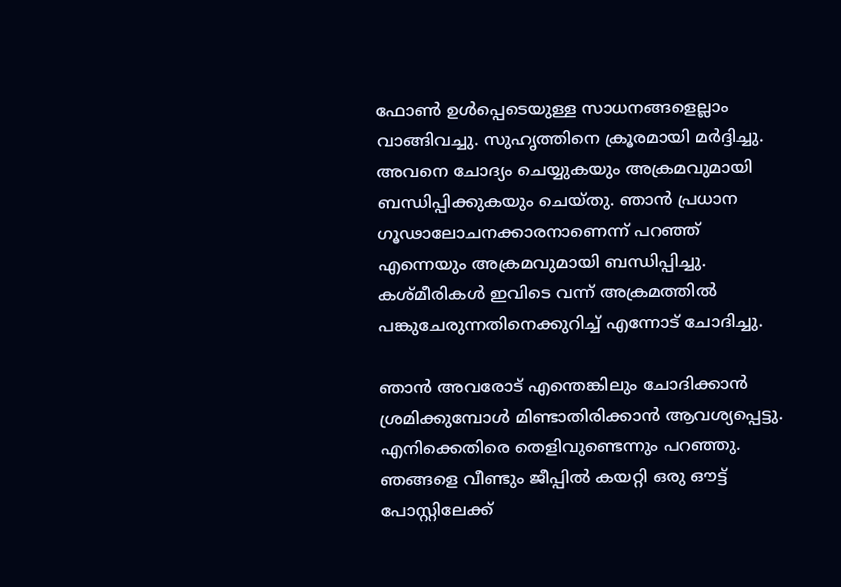ഫോൺ ഉൾപ്പെടെയുള്ള സാധനങ്ങളെല്ലാം വാങ്ങിവച്ചു. സുഹൃത്തിനെ ക്രൂരമായി മർദ്ദിച്ചു. അവനെ ചോദ്യം ചെയ്യുകയും അക്രമവുമായി ബന്ധിപ്പിക്കുകയും ചെയ്തു. ഞാൻ പ്രധാന ഗൂഢാലോചനക്കാരനാണെന്ന് പറഞ്ഞ് എന്നെയും അക്രമവുമായി ബന്ധിപ്പിച്ചു. കശ്മീരികൾ ഇവിടെ വന്ന് അക്രമത്തിൽ പങ്കുചേരുന്നതിനെക്കുറിച്ച് എന്നോട് ചോദിച്ചു.

ഞാൻ അവരോട് എന്തെങ്കിലും ചോദിക്കാൻ ശ്രമിക്കുമ്പോൾ മിണ്ടാതിരിക്കാൻ ആവശ്യപ്പെട്ടു. എനിക്കെതിരെ തെളിവുണ്ടെന്നും പറഞ്ഞു. ഞങ്ങളെ വീണ്ടും ജീപ്പിൽ കയറ്റി ഒരു ഔട്ട്‌ പോസ്റ്റിലേക്ക്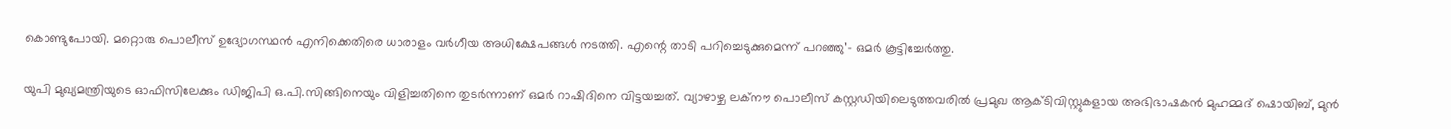കൊണ്ടുപോയി. മറ്റൊരു പൊലീസ് ഉദ്യോഗസ്ഥൻ എനിക്കെതിരെ ധാരാളം വർഗീയ അധിക്ഷേപങ്ങൾ നടത്തി. എന്റെ താടി പറിച്ചെടുക്കുമെന്ന് പറഞ്ഞു’– ഒമർ കൂട്ടിച്ചേർത്തു.

യുപി മുഖ്യമന്ത്രിയുടെ ഓഫിസിലേക്കും ഡിജിപി ഒ.പി.സിങ്ങിനെയും വിളിച്ചതിനെ തുടർന്നാണ് ഒമർ റാഷിദിനെ വിട്ടയച്ചത്. വ്യാഴാഴ്ച ലക്നൗ പൊലീസ് കസ്റ്റഡിയിലെടുത്തവരിൽ പ്രമുഖ ആക്ടിവിസ്റ്റുകളായ അഭിഭാഷകൻ മുഹമ്മദ് ഷൊയിബ്, മുൻ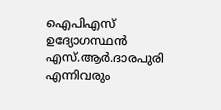ഐപിഎസ് ഉദ്യോഗസ്ഥൻ എസ്.ആർ.ദാരപുരി എന്നിവരും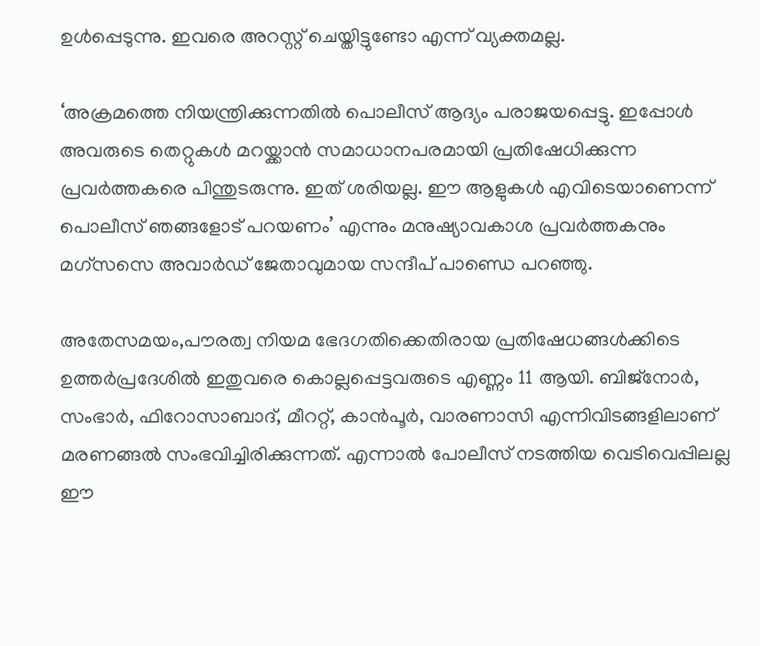ഉൾപ്പെടുന്നു. ഇവരെ അറസ്റ്റ് ചെയ്തിട്ടുണ്ടോ എന്ന് വ്യക്തമല്ല.

‘അക്രമത്തെ നിയന്ത്രിക്കുന്നതിൽ പൊലീസ് ആദ്യം പരാജയപ്പെട്ടു. ഇപ്പോൾ അവരുടെ തെറ്റുകൾ മറയ്ക്കാൻ സമാധാനപരമായി പ്രതിഷേധിക്കുന്ന പ്രവർത്തകരെ പിന്തുടരുന്നു. ഇത് ശരിയല്ല. ഈ ആളുകൾ എവിടെയാണെന്ന് പൊലീസ് ഞങ്ങളോട് പറയണം’ എന്നും മനുഷ്യാവകാശ പ്രവർത്തകനും മഗ്സസെ അവാർഡ് ജേതാവുമായ സന്ദീപ് പാണ്ഡെ പറഞ്ഞു.

അതേസമയം,പൗരത്വ നിയമ ഭേദഗതിക്കെതിരായ പ്രതിഷേധങ്ങള്‍ക്കിടെ ഉത്തര്‍പ്രദേശില്‍ ഇതുവരെ കൊല്ലപ്പെട്ടവരുടെ എണ്ണം 11 ആയി. ബിജ്നോര്‍, സംഭാര്‍, ഫിറോസാബാദ്, മീററ്റ്, കാന്‍പൂര്‍, വാരണാസി എന്നിവിടങ്ങളിലാണ് മരണങ്ങല്‍ സംഭവിച്ചിരിക്കുന്നത്. എന്നാല്‍ പോലീസ് നടത്തിയ വെടിവെപ്പിലല്ല ഈ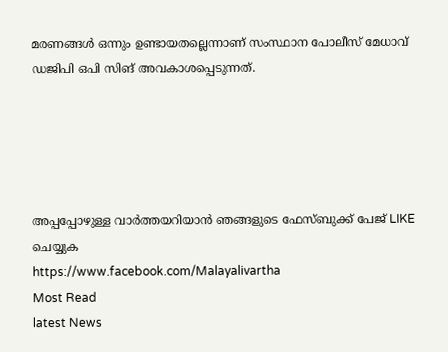മരണങ്ങള്‍ ഒന്നും ഉണ്ടായതല്ലെന്നാണ് സംസ്ഥാന പോലീസ് മേധാവ് ഡജിപി ഒപി സിങ് അവകാശപ്പെടുന്നത്.





അപ്പപ്പോഴുള്ള വാര്‍ത്തയറിയാന്‍ ഞങ്ങളുടെ ഫേസ്‌ബുക്ക്‌ പേജ് LIKE ചെയ്യുക
https://www.facebook.com/Malayalivartha
Most Read
latest News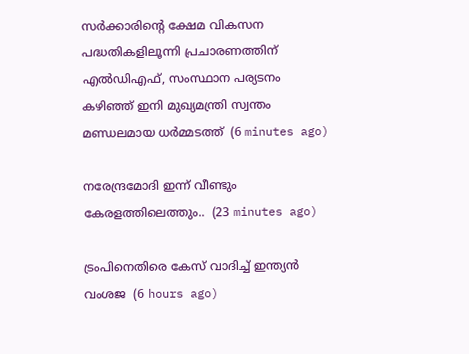സർക്കാരിൻ്റെ ക്ഷേമ വികസന പദ്ധതികളിലൂന്നി പ്രചാരണത്തിന് എൽഡിഎഫ്, സംസ്ഥാന പര്യടനം കഴിഞ്ഞ് ഇനി മുഖ്യമന്ത്രി സ്വന്തം മണ്ഡലമായ ധർമ്മടത്ത്  (6 minutes ago)

നരേന്ദ്രമോദി ഇന്ന് വീണ്ടും കേരളത്തിലെത്തും..  (23 minutes ago)

ട്രംപിനെതിരെ കേസ് വാദിച്ച് ഇന്ത്യന്‍ വംശജ  (6 hours ago)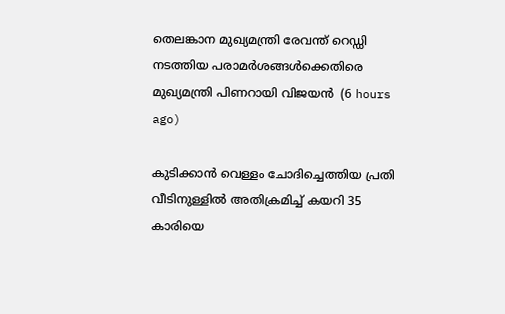തെലങ്കാന മുഖ്യമന്ത്രി രേവന്ത് റെഡ്ഡി നടത്തിയ പരാമര്‍ശങ്ങള്‍ക്കെതിരെ മുഖ്യമന്ത്രി പിണറായി വിജയന്‍  (6 hours ago)

കുടിക്കാന്‍ വെള്ളം ചോദിച്ചെത്തിയ പ്രതി വീടിനുള്ളില്‍ അതിക്രമിച്ച് കയറി 35 കാരിയെ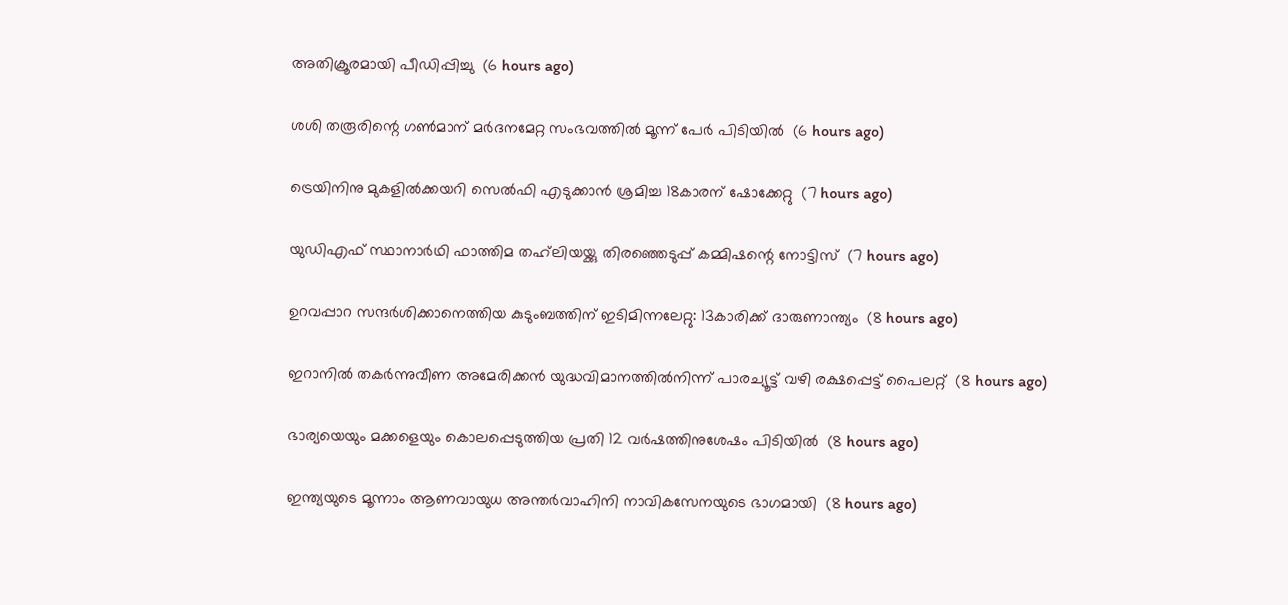അതിക്രൂരമായി പീഡിപ്പിച്ചു  (6 hours ago)

ശശി തരൂരിന്റെ ഗണ്‍മാന് മര്‍ദനമേറ്റ സംഭവത്തില്‍ മൂന്ന് പേര്‍ പിടിയില്‍  (6 hours ago)

ട്രെയിനിനു മുകളില്‍ക്കയറി സെല്‍ഫി എടുക്കാന്‍ ശ്രമിച്ച 18കാരന് ഷോക്കേറ്റു  (7 hours ago)

യുഡിഎഫ് സ്ഥാനാര്‍ഥി ഫാത്തിമ തഹ്‌ലിയയ്ക്കു തിരഞ്ഞെടുപ്പ് കമ്മിഷന്റെ നോട്ടിസ്  (7 hours ago)

ഉറവപ്പാറ സന്ദര്‍ശിക്കാനെത്തിയ കുടുംബത്തിന് ഇടിമിന്നലേറ്റു: 13കാരിക്ക് ദാരുണാന്ത്യം  (8 hours ago)

ഇറാനില്‍ തകര്‍ന്നുവീണ അമേരിക്കന്‍ യുദ്ധവിമാനത്തില്‍നിന്ന് പാരച്യൂട്ട് വഴി രക്ഷപ്പെട്ട് പൈലറ്റ്  (8 hours ago)

ഭാര്യയെയും മക്കളെയും കൊലപ്പെടുത്തിയ പ്രതി 12 വര്‍ഷത്തിനുശേഷം പിടിയില്‍  (8 hours ago)

ഇന്ത്യയുടെ മൂന്നാം ആണവായുധ അന്തര്‍വാഹിനി നാവികസേനയുടെ ഭാഗമായി  (8 hours ago)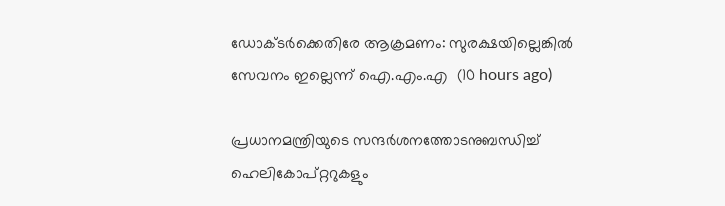ഡോക്ടര്‍ക്കെതിരേ ആക്രമണം: സുരക്ഷയില്ലെങ്കില്‍ സേവനം ഇല്ലെന്ന് ഐ.എം.എ  (10 hours ago)

പ്രധാനമന്ത്രിയുടെ സന്ദര്‍ശനത്തോടനുബന്ധിച്ച് ഹെലികോപ്റ്ററുകളും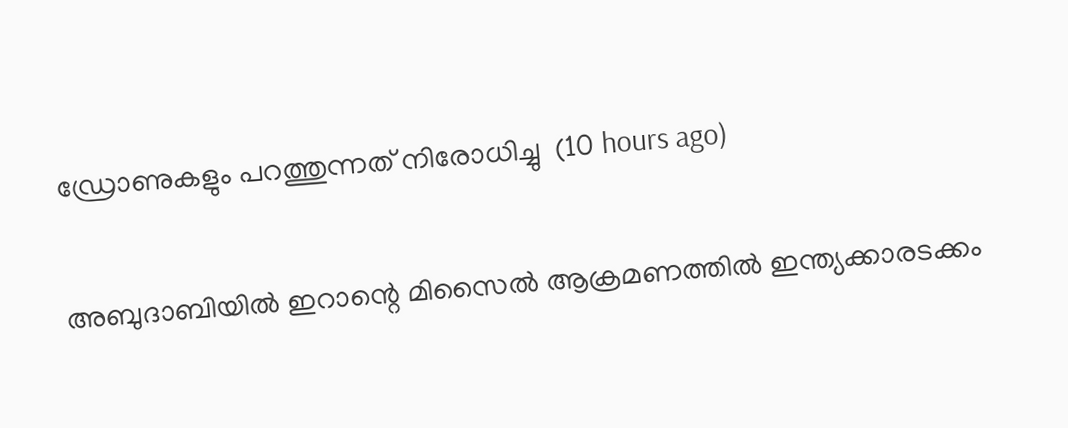ഡ്രോണുകളും പറത്തുന്നത് നിരോധിച്ചു  (10 hours ago)

അബുദാബിയില്‍ ഇറാന്റെ മിസൈല്‍ ആക്രമണത്തില്‍ ഇന്ത്യക്കാരടക്കം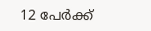12 പേര്‍ക്ക്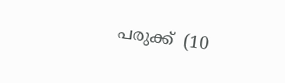പരുക്ക്  (10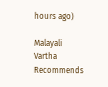hours ago)

Malayali Vartha Recommends